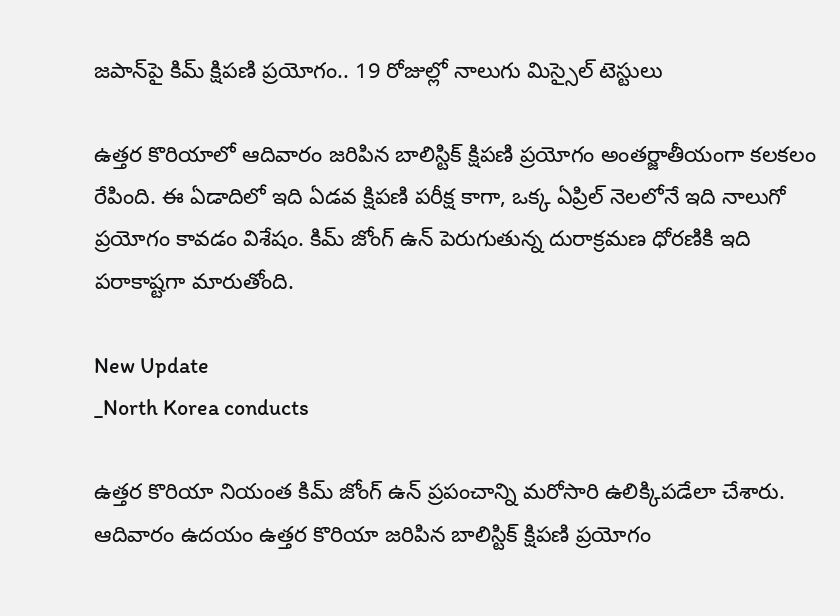జపాన్‌పై కిమ్ క్షిపణి ప్రయోగం.. 19 రోజుల్లో నాలుగు మిస్సైల్ టెస్టులు

ఉత్తర కొరియాలో ఆదివారం జరిపిన బాలిస్టిక్ క్షిపణి ప్రయోగం అంతర్జాతీయంగా కలకలం రేపింది. ఈ ఏడాదిలో ఇది ఏడవ క్షిపణి పరీక్ష కాగా, ఒక్క ఏప్రిల్ నెలలోనే ఇది నాలుగో ప్రయోగం కావడం విశేషం. కిమ్ జోంగ్ ఉన్ పెరుగుతున్న దురాక్రమణ ధోరణికి ఇది పరాకాష్టగా మారుతోంది.

New Update
_North Korea conducts

ఉత్తర కొరియా నియంత కిమ్ జోంగ్ ఉన్ ప్రపంచాన్ని మరోసారి ఉలిక్కిపడేలా చేశారు. ఆదివారం ఉదయం ఉత్తర కొరియా జరిపిన బాలిస్టిక్ క్షిపణి ప్రయోగం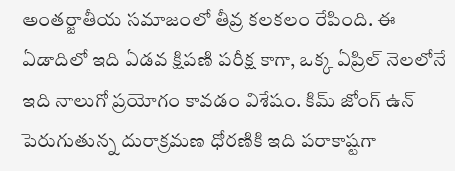అంతర్జాతీయ సమాజంలో తీవ్ర కలకలం రేపింది. ఈ ఏడాదిలో ఇది ఏడవ క్షిపణి పరీక్ష కాగా, ఒక్క ఏప్రిల్ నెలలోనే ఇది నాలుగో ప్రయోగం కావడం విశేషం. కిమ్ జోంగ్ ఉన్ పెరుగుతున్న దురాక్రమణ ధోరణికి ఇది పరాకాష్టగా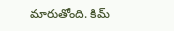మారుతోంది. కిమ్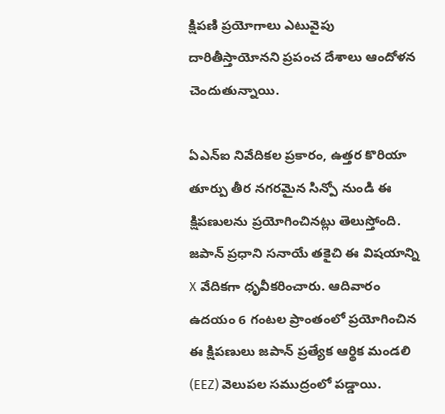క్షిపణి ప్రయోగాలు ఎటువైపు దారితీస్తాయోనని ప్రపంచ దేశాలు ఆందోళన చెందుతున్నాయి.

ఏఎన్ఐ నివేదికల ప్రకారం, ఉత్తర కొరియా తూర్పు తీర నగరమైన సిన్పో నుండి ఈ క్షిపణులను ప్రయోగించినట్లు తెలుస్తోంది. జపాన్ ప్రధాని సనాయే తకైచి ఈ విషయాన్ని X వేదికగా ధృవీకరించారు. ఆదివారం ఉదయం 6 గంటల ప్రాంతంలో ప్రయోగించిన ఈ క్షిపణులు జపాన్ ప్రత్యేక ఆర్థిక మండలి (EEZ) వెలుపల సముద్రంలో పడ్డాయి.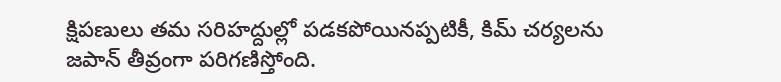క్షిపణులు తమ సరిహద్దుల్లో పడకపోయినప్పటికీ, కిమ్ చర్యలను జపాన్ తీవ్రంగా పరిగణిస్తోంది.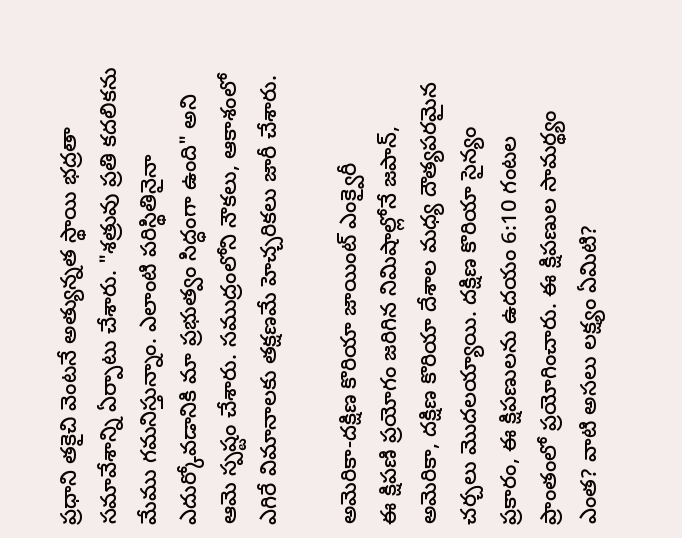ప్రధాని తకైచి వెంటనే అత్యున్నత స్థాయి భద్రతా సమావేశాన్ని ఏర్పాటు చేశారు. "శత్రువు ప్రతి కదలికను మేము గమనిస్తున్నాం. ఎలాంటి పరిస్థితినైనా ఎదుర్కోవడానికి మా ప్రభుత్వం సిద్ధంగా ఉంది" అని ఆమె స్పష్టం చేశారు. సముద్రంలోని నౌకలు, ఆకాశంలో ఎగిరే విమానాలకు తక్షణమే హెచ్చరికలు జారీ చేశారు.

అమెరికా-దక్షిణ కొరియా జాయింట్ ఎంక్వైరీ
ఈ క్షిపణి ప్రయోగం జరిగిన నిమిషాల్లోనే జపాన్, అమెరికా, దక్షిణ కొరియా దేశాల మధ్య దౌత్యపరమైన చర్చలు మొదలయ్యాయి. దక్షిణ కొరియా సైన్యం ప్రకారం, ఈ క్షిపణులను ఉదయం 6:10 గంటల ప్రాంతంలో ప్రయోగించారు. ఈ క్షిపణుల సామర్థ్యం ఎంత? వాటి అసలు లక్ష్యం ఏమిటి?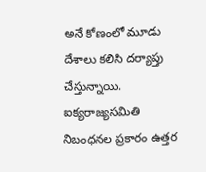అనే కోణంలో మూడు దేశాలు కలిసి దర్యాప్తు చేస్తున్నాయి. ఐక్యరాజ్యసమితి నిబంధనల ప్రకారం ఉత్తర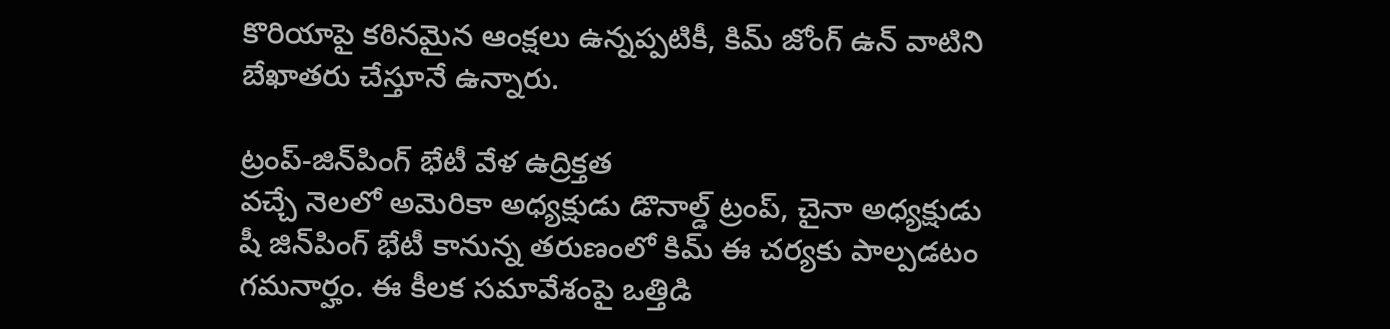కొరియాపై కఠినమైన ఆంక్షలు ఉన్నప్పటికీ, కిమ్ జోంగ్ ఉన్ వాటిని బేఖాతరు చేస్తూనే ఉన్నారు.

ట్రంప్-జిన్‌పింగ్ భేటీ వేళ ఉద్రిక్తత
వచ్చే నెలలో అమెరికా అధ్యక్షుడు డొనాల్డ్ ట్రంప్, చైనా అధ్యక్షుడు షీ జిన్‌పింగ్ భేటీ కానున్న తరుణంలో కిమ్ ఈ చర్యకు పాల్పడటం గమనార్హం. ఈ కీలక సమావేశంపై ఒత్తిడి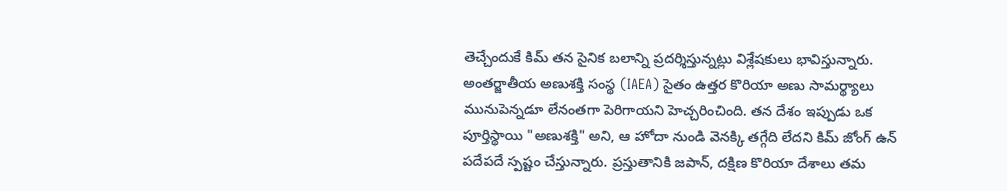తెచ్చేందుకే కిమ్ తన సైనిక బలాన్ని ప్రదర్శిస్తున్నట్లు విశ్లేషకులు భావిస్తున్నారు. అంతర్జాతీయ అణుశక్తి సంస్థ (IAEA) సైతం ఉత్తర కొరియా అణు సామర్థ్యాలు మునుపెన్నడూ లేనంతగా పెరిగాయని హెచ్చరించింది. తన దేశం ఇప్పుడు ఒక పూర్తిస్థాయి "అణుశక్తి" అని, ఆ హోదా నుండి వెనక్కి తగ్గేది లేదని కిమ్ జోంగ్ ఉన్ పదేపదే స్పష్టం చేస్తున్నారు. ప్రస్తుతానికి జపాన్, దక్షిణ కొరియా దేశాలు తమ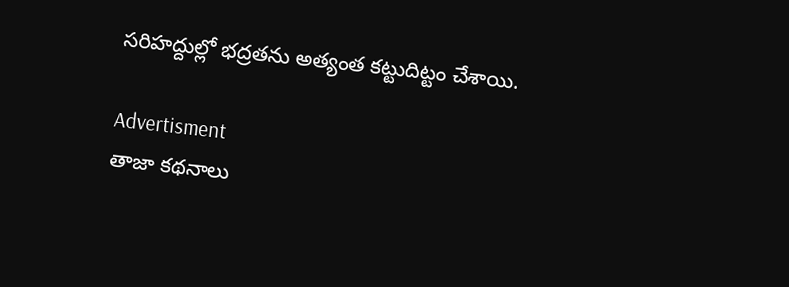సరిహద్దుల్లో భద్రతను అత్యంత కట్టుదిట్టం చేశాయి.

Advertisment
తాజా కథనాలు